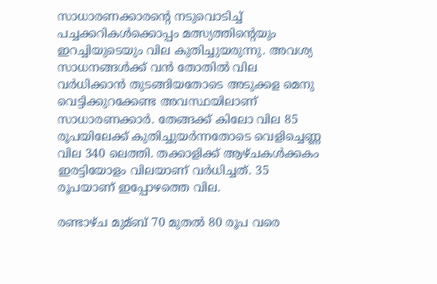സാധാരണക്കാരന്റെ നടുവൊടിച്ച്‌ പച്ചക്കറികള്‍ക്കൊപ്പം മത്സ്യത്തിന്റെയും ഇറച്ചിയുടെയും വില കുതിച്ചുയരുന്നു. അവശ്യ സാധനങ്ങള്‍ക്ക് വൻ തോതില്‍ വില വർധിക്കാൻ തുടങ്ങിയതോടെ അടുക്കള മെനു വെട്ടിക്കുറക്കേണ്ട അവസ്ഥയിലാണ് സാധാരണക്കാർ. തേങ്ങക്ക് കിലോ വില 85 രൂപയിലേക്ക് കുതിച്ചുയർന്നതോടെ വെളിച്ചെണ്ണ വില 340 ലെത്തി. തക്കാളിക്ക് ആഴ്ചകള്‍ക്കകം ഇരട്ടിയോളം വിലയാണ് വർധിച്ചത്. 35 രൂപയാണ് ഇപ്പോഴത്തെ വില.

രണ്ടാഴ്ച മുമ്ബ് 70 മുതല്‍ 80 രൂപ വരെ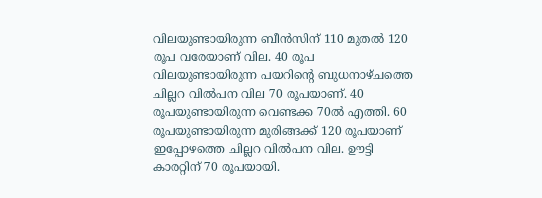വിലയുണ്ടായിരുന്ന ബീൻസിന് 110 മുതല്‍ 120 രൂപ വരേയാണ് വില. 40 രൂപ വിലയുണ്ടായിരുന്ന പയറിന്റെ ബുധനാഴ്ചത്തെ ചില്ലറ വില്‍പന വില 70 രൂപയാണ്. 40 രൂപയുണ്ടായിരുന്ന വെണ്ടക്ക 70ല്‍ എത്തി. 60 രൂപയുണ്ടായിരുന്ന മുരിങ്ങക്ക് 120 രൂപയാണ് ഇപ്പോഴത്തെ ചില്ലറ വില്‍പന വില. ഊട്ടി കാരറ്റിന് 70 രൂപയായി.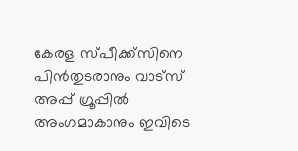കേരള സ്പീക്ക്സിനെ പിൻതുടരാനും വാട്സ് അപ്പ് ഗ്രൂപ്പിൽ അംഗമാകാനും ഇവിടെ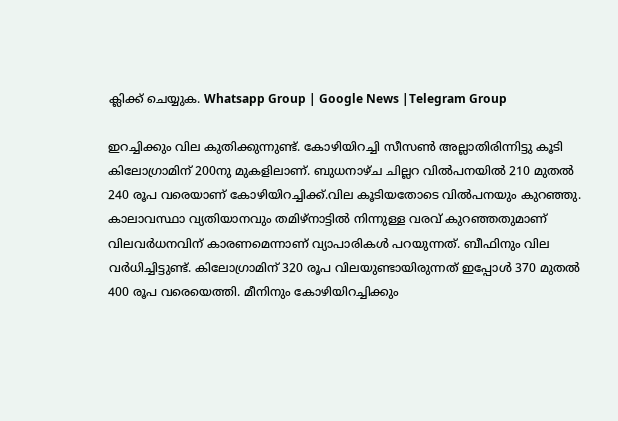ക്ലിക്ക് ചെയ്യുക. Whatsapp Group | Google News |Telegram Group

ഇറച്ചിക്കും വില കുതിക്കുന്നുണ്ട്. കോഴിയിറച്ചി സീസണ്‍ അല്ലാതിരിന്നിട്ടു കൂടി കിലോഗ്രാമിന് 200നു മുകളിലാണ്. ബുധനാഴ്ച ചില്ലറ വില്‍പനയില്‍ 210 മുതല്‍ 240 രൂപ വരെയാണ് കോഴിയിറച്ചിക്ക്.വില കൂടിയതോടെ വില്‍പനയും കുറഞ്ഞു. കാലാവസ്ഥാ വ്യതിയാനവും തമിഴ്‌നാട്ടില്‍ നിന്നുള്ള വരവ് കുറഞ്ഞതുമാണ് വിലവർധനവിന് കാരണമെന്നാണ് വ്യാപാരികള്‍ പറയുന്നത്. ബീഫിനും വില വർധിച്ചിട്ടുണ്ട്. കിലോഗ്രാമിന് 320 രൂപ വിലയുണ്ടായിരുന്നത് ഇപ്പോള്‍ 370 മുതല്‍ 400 രൂപ വരെയെത്തി. മീനിനും കോഴിയിറച്ചിക്കും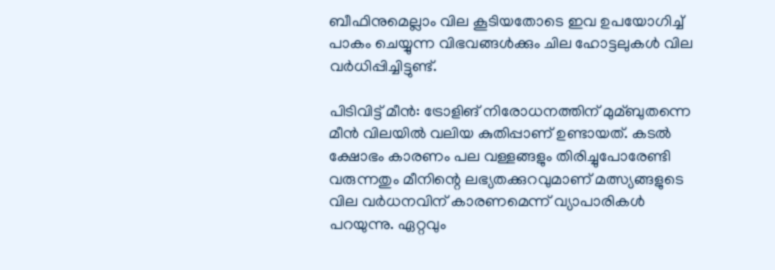ബീഫിനുമെല്ലാം വില കൂടിയതോടെ ഇവ ഉപയോഗിച്ച്‌ പാകം ചെയ്യുന്ന വിഭവങ്ങള്‍ക്കും ചില ഹോട്ടലുകള്‍ വില വർധിപ്പിച്ചിട്ടുണ്ട്.

പിടിവിട്ട് മീൻ: ട്രോളിങ് നിരോധനത്തിന് മുമ്ബുതന്നെ മീൻ വിലയില്‍ വലിയ കുതിപ്പാണ് ഉണ്ടായത്. കടല്‍ ക്ഷോഭം കാരണം പല വള്ളങ്ങളും തിരിച്ചുപോരേണ്ടി വരുന്നതും മീനിന്റെ ലഭ്യതക്കുറവുമാണ് മത്സ്യങ്ങളുടെ വില വർധനവിന് കാരണമെന്ന് വ്യാപാരികള്‍ പറയുന്നു. ഏറ്റവും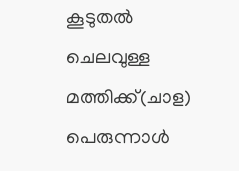കൂടുതല്‍ ചെലവുള്ള മത്തിക്ക്(ചാള) പെരുന്നാള്‍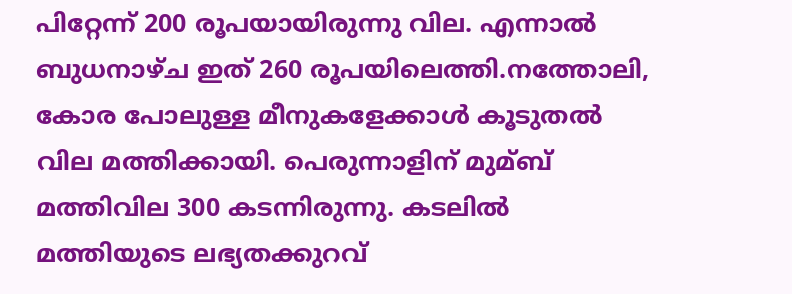പിറ്റേന്ന് 200 രൂപയായിരുന്നു വില. എന്നാല്‍ ബുധനാഴ്ച ഇത് 260 രൂപയിലെത്തി.നത്തോലി, കോര പോലുള്ള മീനുകളേക്കാള്‍ കൂടുതല്‍ വില മത്തിക്കായി. പെരുന്നാളിന് മുമ്ബ് മത്തിവില 300 കടന്നിരുന്നു. കടലില്‍ മത്തിയുടെ ലഭ്യതക്കുറവ്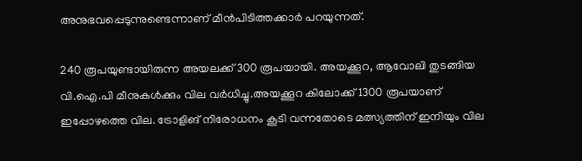അനുഭവപ്പെടുന്നുണ്ടെന്നാണ് മീൻപിടിത്തക്കാർ പറയുന്നത്.

240 രൂപയുണ്ടായിരുന്ന അയലക്ക് 300 രൂപയായി. അയക്കൂറ, ആവോലി തുടങ്ങിയ വി.ഐ.പി മീനുകള്‍ക്കും വില വർധിച്ചു.അയക്കൂറ കിലോക്ക് 1300 രൂപയാണ് ഇപ്പോഴത്തെ വില. ട്രോളിങ് നിരോധനം കൂടി വന്നതോടെ മത്സ്യത്തിന് ഇനിയും വില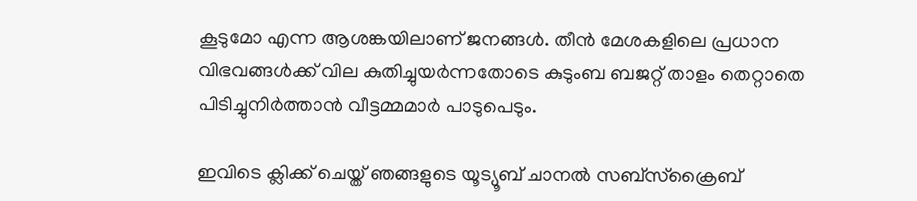കൂടുമോ എന്ന ആശങ്കയിലാണ് ജനങ്ങള്‍. തീൻ മേശകളിലെ പ്രധാന വിഭവങ്ങള്‍ക്ക് വില കുതിച്ചുയർന്നതോടെ കുടുംബ ബജറ്റ് താളം തെറ്റാതെ പിടിച്ചുനിര്‍ത്താന്‍ വീട്ടമ്മമാർ പാടുപെടും.

ഇവിടെ ക്ലിക്ക് ചെയ്ത് ഞങ്ങളുടെ യൂട്യൂബ് ചാനൽ സബ്സ്ക്രൈബ്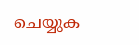ചെയ്യുക